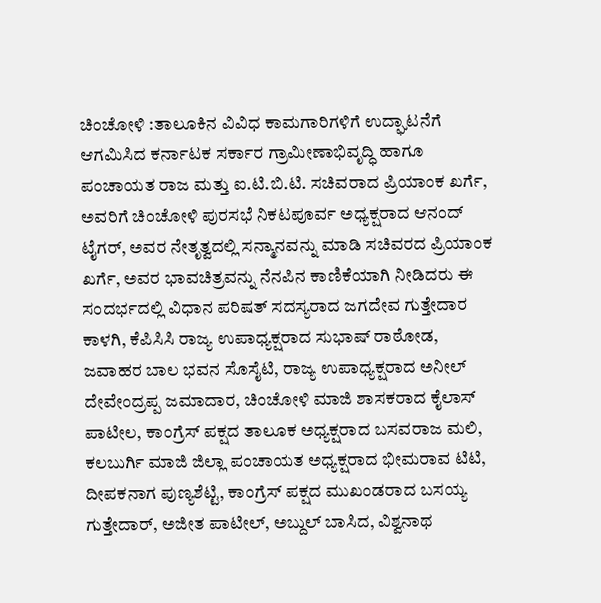ಚಿಂಚೋಳಿ :ತಾಲೂಕಿನ ವಿವಿಧ ಕಾಮಗಾರಿಗಳಿಗೆ ಉದ್ಘಾಟನೆಗೆ ಆಗಮಿಸಿದ ಕರ್ನಾಟಕ ಸರ್ಕಾರ ಗ್ರಾಮೀಣಾಭಿವೃದ್ಧಿ ಹಾಗೂ ಪಂಚಾಯತ ರಾಜ ಮತ್ತು ಐ.ಟಿ.ಬಿ.ಟಿ. ಸಚಿವರಾದ ಪ್ರಿಯಾಂಕ ಖರ್ಗೆ, ಅವರಿಗೆ ಚಿಂಚೋಳಿ ಪುರಸಭೆ ನಿಕಟಪೂರ್ವ ಅಧ್ಯಕ್ಷರಾದ ಆನಂದ್ ಟೈಗರ್, ಅವರ ನೇತೃತ್ವದಲ್ಲಿ ಸನ್ಮಾನವನ್ನು ಮಾಡಿ ಸಚಿವರದ ಪ್ರಿಯಾಂಕ ಖರ್ಗೆ, ಅವರ ಭಾವಚಿತ್ರವನ್ನು ನೆನಪಿನ ಕಾಣಿಕೆಯಾಗಿ ನೀಡಿದರು ಈ ಸಂದರ್ಭದಲ್ಲಿ ವಿಧಾನ ಪರಿಷತ್ ಸದಸ್ಯರಾದ ಜಗದೇವ ಗುತ್ತೇದಾರ ಕಾಳಗಿ, ಕೆಪಿಸಿಸಿ ರಾಜ್ಯ ಉಪಾಧ್ಯಕ್ಷರಾದ ಸುಭಾಷ್ ರಾಠೋಡ, ಜವಾಹರ ಬಾಲ ಭವನ ಸೊಸೈಟಿ, ರಾಜ್ಯ ಉಪಾಧ್ಯಕ್ಷರಾದ ಅನೀಲ್ ದೇವೇಂದ್ರಪ್ಪ ಜಮಾದಾರ, ಚಿಂಚೋಳಿ ಮಾಜಿ ಶಾಸಕರಾದ ಕೈಲಾಸ್ ಪಾಟೀಲ, ಕಾಂಗ್ರೆಸ್ ಪಕ್ಷದ ತಾಲೂಕ ಅಧ್ಯಕ್ಷರಾದ ಬಸವರಾಜ ಮಲಿ, ಕಲಬುರ್ಗಿ ಮಾಜಿ ಜಿಲ್ಲಾ ಪಂಚಾಯತ ಅಧ್ಯಕ್ಷರಾದ ಭೀಮರಾವ ಟಿಟಿ, ದೀಪಕನಾಗ ಪುಣ್ಯಶೆಟ್ಟಿ, ಕಾಂಗ್ರೆಸ್ ಪಕ್ಷದ ಮುಖಂಡರಾದ ಬಸಯ್ಯ ಗುತ್ತೇದಾರ್, ಅಜೀತ ಪಾಟೀಲ್, ಅಬ್ದುಲ್ ಬಾಸಿದ, ವಿಶ್ವನಾಥ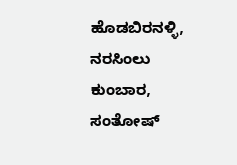ಹೊಡಬಿರನಳ್ಳಿ, ನರಸಿಂಲು ಕುಂಬಾರ, ಸಂತೋಷ್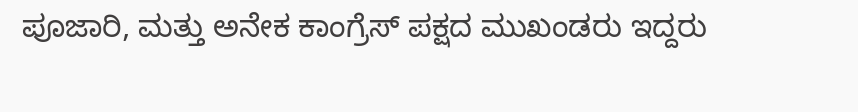ಪೂಜಾರಿ, ಮತ್ತು ಅನೇಕ ಕಾಂಗ್ರೆಸ್ ಪಕ್ಷದ ಮುಖಂಡರು ಇದ್ದರು